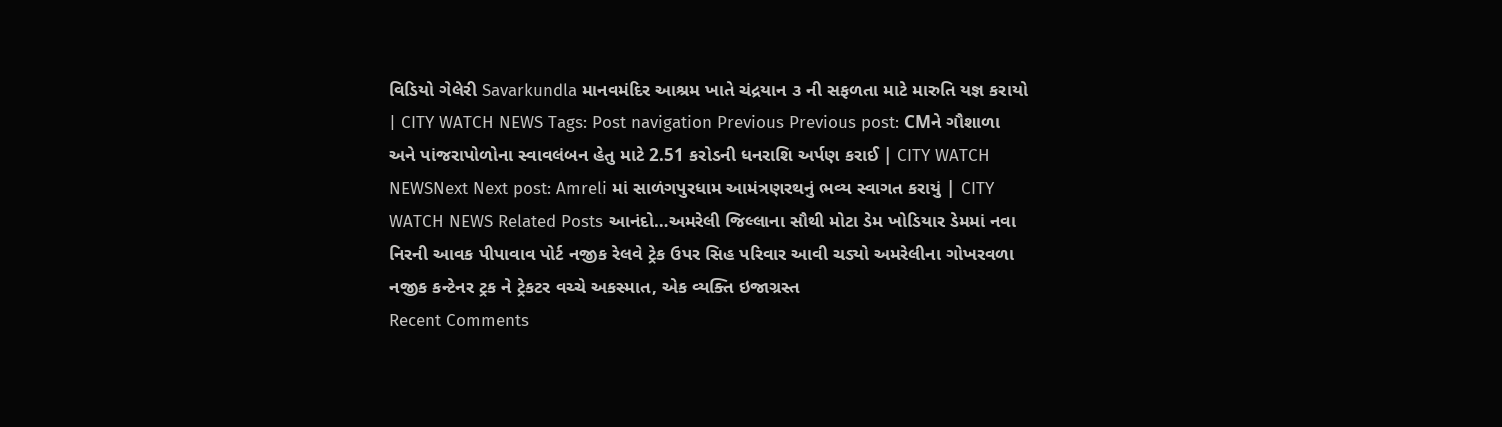વિડિયો ગેલેરી Savarkundla માનવમંદિર આશ્રમ ખાતે ચંદ્રયાન ૩ ની સફળતા માટે મારુતિ યજ્ઞ કરાયો | CITY WATCH NEWS Tags: Post navigation Previous Previous post: CMને ગૌશાળા અને પાંજરાપોળોના સ્વાવલંબન હેતુ માટે 2.51 કરોડની ધનરાશિ અર્પણ કરાઈ | CITY WATCH NEWSNext Next post: Amreli માં સાળંગપુરધામ આમંત્રણરથનું ભવ્ય સ્વાગત કરાયું | CITY WATCH NEWS Related Posts આનંદો…અમરેલી જિલ્લાના સૌથી મોટા ડેમ ખોડિયાર ડેમમાં નવા નિરની આવક પીપાવાવ પોર્ટ નજીક રેલવે ટ્રેક ઉપર સિહ પરિવાર આવી ચડ્યો અમરેલીના ગોખરવળા નજીક કન્ટેનર ટ્રક ને ટ્રેકટર વચ્ચે અકસ્માત, એક વ્યક્તિ ઇજાગ્રસ્ત
Recent Comments